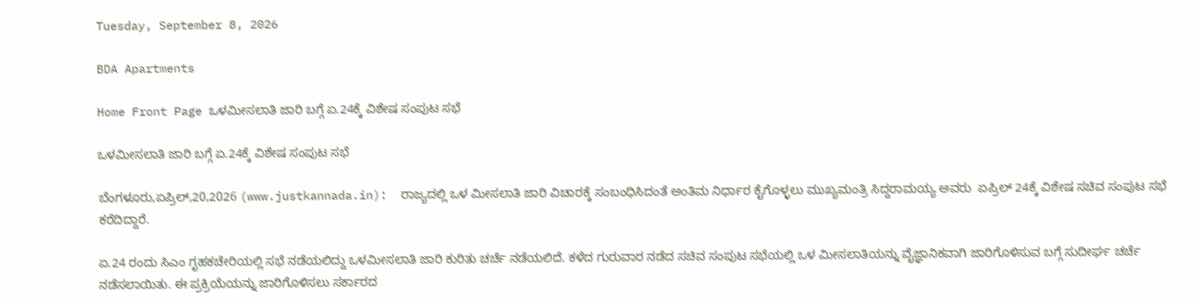Tuesday, September 8, 2026

BDA Apartments

Home Front Page ಒಳಮೀಸಲಾತಿ ಜಾರಿ ಬಗ್ಗೆ ಏ.24ಕ್ಕೆ ವಿಶೇಷ ಸಂಪುಟ ಸಭೆ

ಒಳಮೀಸಲಾತಿ ಜಾರಿ ಬಗ್ಗೆ ಏ.24ಕ್ಕೆ ವಿಶೇಷ ಸಂಪುಟ ಸಭೆ

ಬೆಂಗಳೂರು,ಏಪ್ರಿಲ್,20,2026 (www.justkannada.in):  ರಾಜ್ಯದಲ್ಲಿ ಒಳ ಮೀಸಲಾತಿ ಜಾರಿ ವಿಚಾರಕ್ಕೆ ಸಂಬಂಧಿಸಿದಂತೆ ಅಂತಿಮ ನಿರ್ಧಾರ ಕೈಗೊಳ್ಳಲು ಮುಖ್ಯಮಂತ್ರಿ ಸಿದ್ದರಾಮಯ್ಯ ಅವರು  ಏಪ್ರಿಲ್ 24ಕ್ಕೆ ವಿಶೇಷ ಸಚಿವ ಸಂಪುಟ ಸಭೆ ಕರೆದಿದ್ದಾರೆ.

ಏ.24 ರಂದು ಸಿಎಂ ಗೃಹಕಚೇರಿಯಲ್ಲಿ ಸಭೆ ನಡೆಯಲಿದ್ದು ಒಳಮೀಸಲಾತಿ ಜಾರಿ ಕುರಿತು ಚರ್ಚೆ ನಡೆಯಲಿದೆ. ಕಳೆದ ಗುರುವಾರ ನಡೆದ ಸಚಿವ ಸಂಪುಟ ಸಭೆಯಲ್ಲಿ ಒಳ ಮೀಸಲಾತಿಯನ್ನು ವೈಜ್ಞಾನಿಕವಾಗಿ ಜಾರಿಗೊಳಿಸುವ ಬಗ್ಗೆ ಸುದೀರ್ಘ ಚರ್ಚೆ ನಡೆಸಲಾಯಿತು. ಈ ಪ್ರಕ್ರಿಯೆಯನ್ನು ಜಾರಿಗೊಳಿಸಲು ಸರ್ಕಾರದ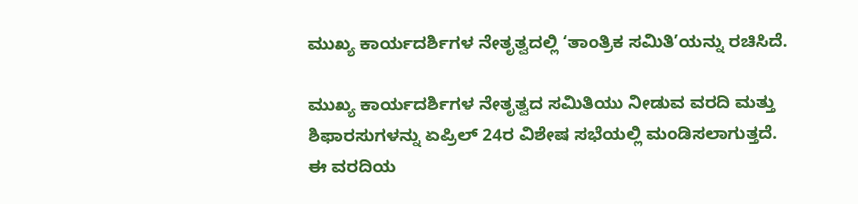ಮುಖ್ಯ ಕಾರ್ಯದರ್ಶಿಗಳ ನೇತೃತ್ವದಲ್ಲಿ ‘ತಾಂತ್ರಿಕ ಸಮಿತಿ’ಯನ್ನು ರಚಿಸಿದೆ.

ಮುಖ್ಯ ಕಾರ್ಯದರ್ಶಿಗಳ ನೇತೃತ್ವದ ಸಮಿತಿಯು ನೀಡುವ ವರದಿ ಮತ್ತು ಶಿಫಾರಸುಗಳನ್ನು ಏಪ್ರಿಲ್ 24ರ ವಿಶೇಷ ಸಭೆಯಲ್ಲಿ ಮಂಡಿಸಲಾಗುತ್ತದೆ. ಈ ವರದಿಯ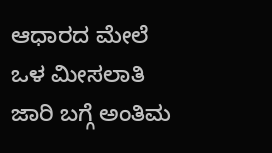ಆಧಾರದ ಮೇಲೆ ಒಳ ಮೀಸಲಾತಿ ಜಾರಿ ಬಗ್ಗೆ ಅಂತಿಮ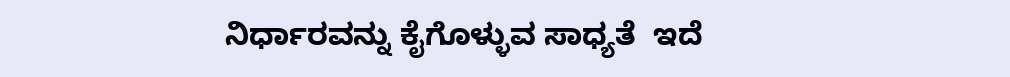ನಿರ್ಧಾರವನ್ನು ಕೈಗೊಳ್ಳುವ ಸಾಧ್ಯತೆ  ಇದೆ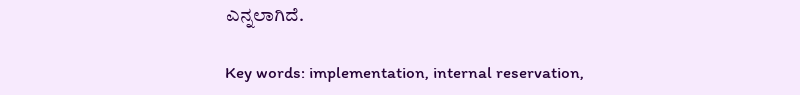ಎನ್ನಲಾಗಿದೆ.

Key words: implementation, internal reservation,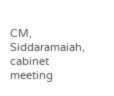CM, Siddaramaiah, cabinet meeting